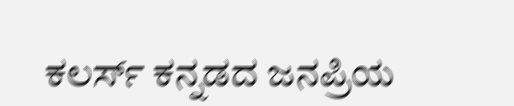ಕಲರ್ಸ್ ಕನ್ನಡದ ಜನಪ್ರಿಯ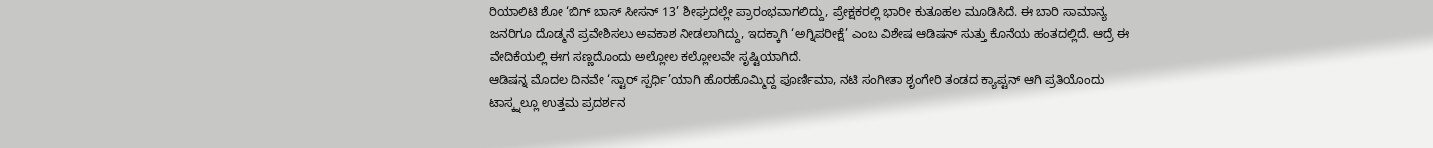ರಿಯಾಲಿಟಿ ಶೋ ‘ಬಿಗ್ ಬಾಸ್ ಸೀಸನ್ 13’ ಶೀಘ್ರದಲ್ಲೇ ಪ್ರಾರಂಭವಾಗಲಿದ್ದು, ಪ್ರೇಕ್ಷಕರಲ್ಲಿ ಭಾರೀ ಕುತೂಹಲ ಮೂಡಿಸಿದೆ. ಈ ಬಾರಿ ಸಾಮಾನ್ಯ ಜನರಿಗೂ ದೊಡ್ಮನೆ ಪ್ರವೇಶಿಸಲು ಅವಕಾಶ ನೀಡಲಾಗಿದ್ದು, ಇದಕ್ಕಾಗಿ ‘ಅಗ್ನಿಪರೀಕ್ಷೆ’ ಎಂಬ ವಿಶೇಷ ಆಡಿಷನ್ ಸುತ್ತು ಕೊನೆಯ ಹಂತದಲ್ಲಿದೆ. ಆದ್ರೆ ಈ ವೇದಿಕೆಯಲ್ಲಿ ಈಗ ಸಣ್ಣದೊಂದು ಅಲ್ಲೋಲ ಕಲ್ಲೋಲವೇ ಸೃಷ್ಟಿಯಾಗಿದೆ.
ಆಡಿಷನ್ನ ಮೊದಲ ದಿನವೇ ‘ಸ್ಟಾರ್ ಸ್ಪರ್ಧಿ’ಯಾಗಿ ಹೊರಹೊಮ್ಮಿದ್ದ ಪೂರ್ಣಿಮಾ, ನಟಿ ಸಂಗೀತಾ ಶೃಂಗೇರಿ ತಂಡದ ಕ್ಯಾಪ್ಟನ್ ಆಗಿ ಪ್ರತಿಯೊಂದು ಟಾಸ್ಕ್ನಲ್ಲೂ ಉತ್ತಮ ಪ್ರದರ್ಶನ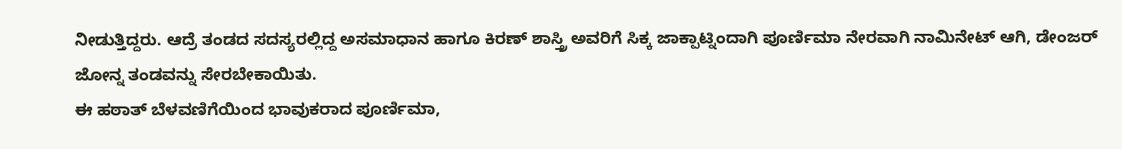ನೀಡುತ್ತಿದ್ದರು. ಆದ್ರೆ ತಂಡದ ಸದಸ್ಯರಲ್ಲಿದ್ದ ಅಸಮಾಧಾನ ಹಾಗೂ ಕಿರಣ್ ಶಾಸ್ತ್ರಿ ಅವರಿಗೆ ಸಿಕ್ಕ ಜಾಕ್ಪಾಟ್ನಿಂದಾಗಿ ಪೂರ್ಣಿಮಾ ನೇರವಾಗಿ ನಾಮಿನೇಟ್ ಆಗಿ, ಡೇಂಜರ್ ಜೋನ್ನ ತಂಡವನ್ನು ಸೇರಬೇಕಾಯಿತು.
ಈ ಹಠಾತ್ ಬೆಳವಣಿಗೆಯಿಂದ ಭಾವುಕರಾದ ಪೂರ್ಣಿಮಾ,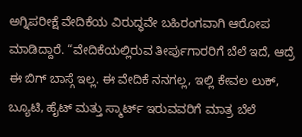ಅಗ್ನಿಪರೀಕ್ಷೆ ವೇದಿಕೆಯ ವಿರುದ್ಧವೇ ಬಹಿರಂಗವಾಗಿ ಆರೋಪ ಮಾಡಿದ್ದಾರೆ. “ವೇದಿಕೆಯಲ್ಲಿರುವ ತೀರ್ಪುಗಾರರಿಗೆ ಬೆಲೆ ಇದೆ, ಆದ್ರೆ ಈ ಬಿಗ್ ಬಾಸ್ಗೆ ಇಲ್ಲ. ಈ ವೇದಿಕೆ ನನಗಲ್ಲ, ಇಲ್ಲಿ ಕೇವಲ ಲುಕ್, ಬ್ಯೂಟಿ, ಹೈಟ್ ಮತ್ತು ಸ್ಮಾರ್ಟ್ ಇರುವವರಿಗೆ ಮಾತ್ರ ಬೆಲೆ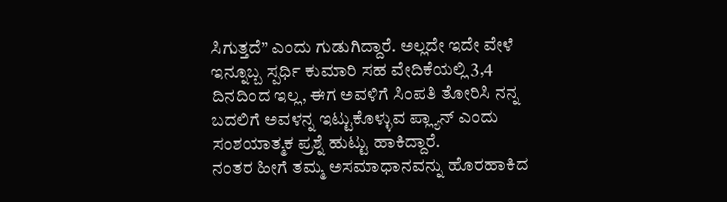ಸಿಗುತ್ತದೆ” ಎಂದು ಗುಡುಗಿದ್ದಾರೆ. ಅಲ್ಲದೇ ಇದೇ ವೇಳೆ ಇನ್ನೂಬ್ಬ ಸ್ಪರ್ಧಿ ಕುಮಾರಿ ಸಹ ವೇದಿಕೆಯಲ್ಲಿ 3,4 ದಿನದಿಂದ ಇಲ್ಲ, ಈಗ ಅವಳಿಗೆ ಸಿಂಪತಿ ತೋರಿಸಿ ನನ್ನ ಬದಲಿಗೆ ಅವಳನ್ನ ಇಟ್ಟುಕೊಳ್ಳುವ ಪ್ಲ್ಯಾನ್ ಎಂದು ಸಂಶಯಾತ್ಮಕ ಪ್ರಶ್ನೆ ಹುಟ್ಟು ಹಾಕಿದ್ದಾರೆ.
ನಂತರ ಹೀಗೆ ತಮ್ಮ ಅಸಮಾಧಾನವನ್ನು ಹೊರಹಾಕಿದ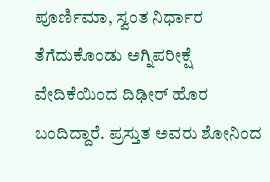ಪೂರ್ಣಿಮಾ, ಸ್ವಂತ ನಿರ್ಧಾರ ತೆಗೆದುಕೊಂಡು ಅಗ್ನಿಪರೀಕ್ಷೆ ವೇದಿಕೆಯಿಂದ ದಿಢೀರ್ ಹೊರ ಬಂದಿದ್ದಾರೆ. ಪ್ರಸ್ತುತ ಅವರು ಶೋನಿಂದ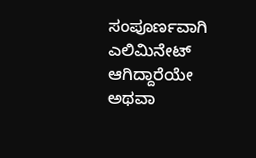ಸಂಪೂರ್ಣವಾಗಿ ಎಲಿಮಿನೇಟ್ ಆಗಿದ್ದಾರೆಯೇ ಅಥವಾ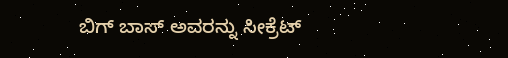ಬಿಗ್ ಬಾಸ್ ಅವರನ್ನು ಸೀಕ್ರೆಟ್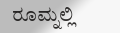ರೂಮ್ನಲ್ಲಿ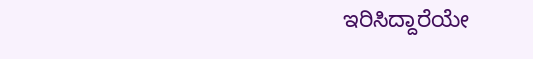ಇರಿಸಿದ್ದಾರೆಯೇ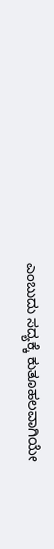ಎಂಬುದು ಸದ್ಯಕ್ಕೆ ಕುತೂಹಲವಾಗಿಯೇ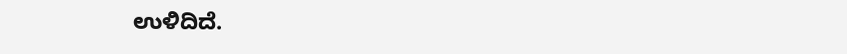ಉಳಿದಿದೆ.